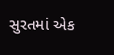સુરતમાં એક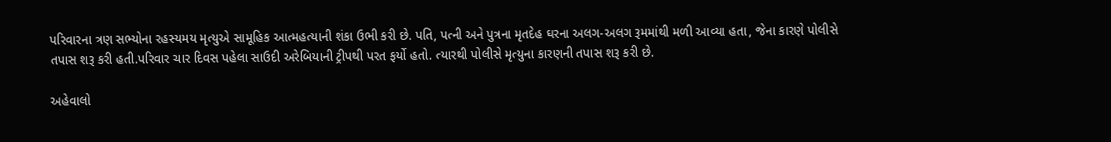પરિવારના ત્રણ સભ્યોના રહસ્યમય મૃત્યુએ સામૂહિક આત્મહત્યાની શંકા ઉભી કરી છે. પતિ, પત્ની અને પુત્રના મૃતદેહ ઘરના અલગ-અલગ રૂમમાંથી મળી આવ્યા હતા, જેના કારણે પોલીસે તપાસ શરૂ કરી હતી.પરિવાર ચાર દિવસ પહેલા સાઉદી અરેબિયાની ટ્રીપથી પરત ફર્યો હતો. ત્યારથી પોલીસે મૃત્યુના કારણની તપાસ શરૂ કરી છે.

અહેવાલો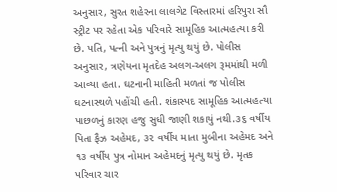અનુસાર, સુરત શહેરના લાલગેટ વિસ્તારમાં હરિપુરા સૌ સ્ટ્રીટ પર રહેતા એક પરિવારે સામૂહિક આત્મહત્યા કરી છે. પતિ, પત્ની અને પુત્રનું મૃત્યુ થયું છે. પોલીસ અનુસાર, ત્રણેયના મૃતદેહ અલગ-અલગ રૂમમાંથી મળી આવ્યા હતા. ઘટનાની માહિતી મળતાં જ પોલીસ ઘટનાસ્થળે પહોંચી હતી. શંકાસ્પદ સામૂહિક આત્મહત્યા પાછળનું કારણ હજુ સુધી જાણી શકાયું નથી.૩૬ વર્ષીય પિતા ફૈઝ અહેમદ, ૩૨ વર્ષીય માતા મુબીના અહેમદ અને ૧૩ વર્ષીય પુત્ર નોમાન અહેમદનું મૃત્યુ થયું છે. મૃતક પરિવાર ચાર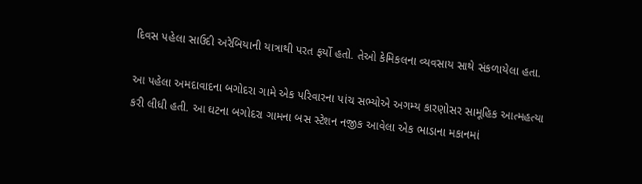દિવસ પહેલા સાઉદી અરેબિયાની યાત્રાથી પરત ફર્યો હતો. તેઓ કેમિકલના વ્યવસાય સાથે સંકળાયેલા હતા.

આ પહેલા અમદાવાદના બગોદરા ગામે એક પરિવારના પાંચ સભ્યોએ અગમ્ય કારણોસર સામૂહિક આત્મહત્યા કરી લીધી હતી. આ ઘટના બગોદરા ગામના બસ સ્ટેશન નજીક આવેલા એક ભાડાના મકાનમાં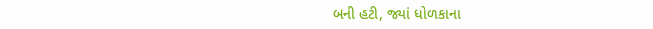બની હટી, જ્યાં ધોળકાના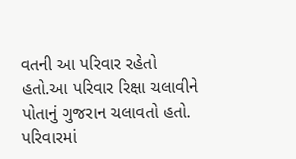વતની આ પરિવાર રહેતો હતો.આ પરિવાર રિક્ષા ચલાવીને પોતાનું ગુજરાન ચલાવતો હતો. પરિવારમાં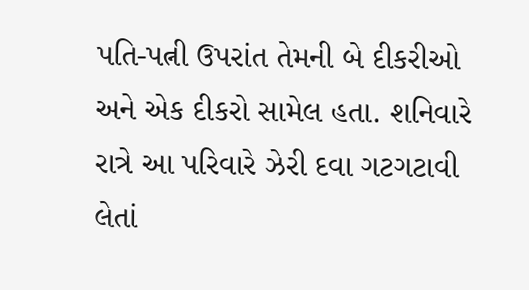પતિ-પત્ની ઉપરાંત તેમની બે દીકરીઓ અને એક દીકરો સામેલ હતા. શનિવારે રાત્રે આ પરિવારે ઝેરી દવા ગટગટાવી લેતાં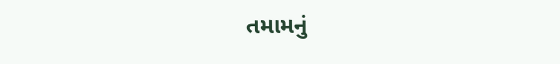તમામનું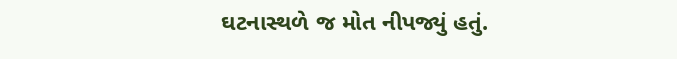ઘટનાસ્થળે જ મોત નીપજ્યું હતું.